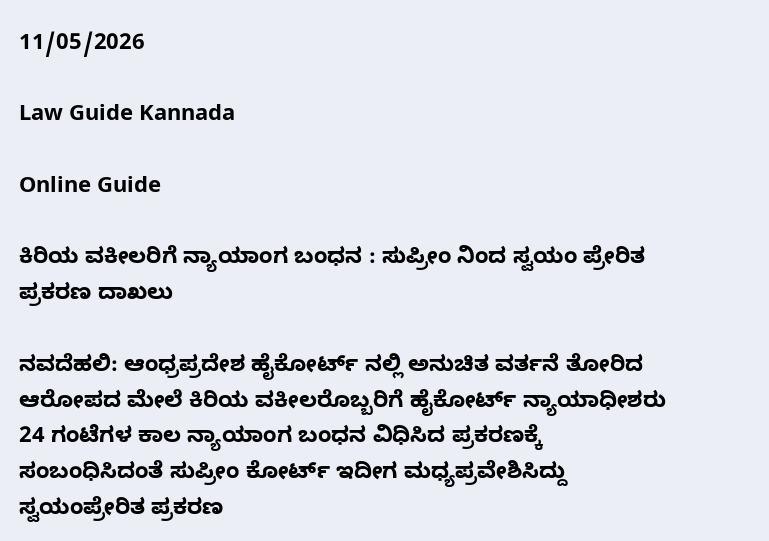11/05/2026

Law Guide Kannada

Online Guide

ಕಿರಿಯ ವಕೀಲರಿಗೆ ನ್ಯಾಯಾಂಗ ಬಂಧನ : ಸುಪ್ರೀಂ ನಿಂದ ಸ್ವಯಂ ಪ್ರೇರಿತ ಪ್ರಕರಣ ದಾಖಲು

ನವದೆಹಲಿ: ಆಂಧ್ರಪ್ರದೇಶ ಹೈಕೋರ್ಟ್ ನಲ್ಲಿ ಅನುಚಿತ ವರ್ತನೆ ತೋರಿದ ಆರೋಪದ ಮೇಲೆ ಕಿರಿಯ ವಕೀಲರೊಬ್ಬರಿಗೆ ಹೈಕೋರ್ಟ್ ನ್ಯಾಯಾಧೀಶರು 24 ಗಂಟೆಗಳ ಕಾಲ ನ್ಯಾಯಾಂಗ ಬಂಧನ ವಿಧಿಸಿದ ಪ್ರಕರಣಕ್ಕೆ ಸಂಬಂಧಿಸಿದಂತೆ ಸುಪ್ರೀಂ ಕೋರ್ಟ್ ಇದೀಗ ಮಧ್ಯಪ್ರವೇಶಿಸಿದ್ದು ಸ್ವಯಂಪ್ರೇರಿತ ಪ್ರಕರಣ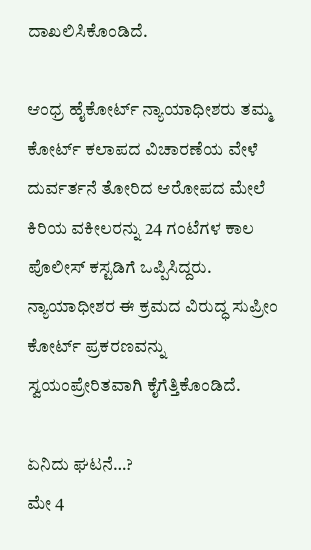ದಾಖಲಿಸಿಕೊಂಡಿದೆ.

ಆಂಧ್ರ ಹೈಕೋರ್ಟ್ ನ್ಯಾಯಾಧೀಶರು ತಮ್ಮ ಕೋರ್ಟ್ ಕಲಾಪದ ವಿಚಾರಣೆಯ ವೇಳೆ ದುರ್ವರ್ತನೆ ತೋರಿದ ಆರೋಪದ ಮೇಲೆ ಕಿರಿಯ ವಕೀಲರನ್ನು 24 ಗಂಟೆಗಳ ಕಾಲ ಪೊಲೀಸ್ ಕಸ್ಟಡಿಗೆ ಒಪ್ಪಿಸಿದ್ದರು. ನ್ಯಾಯಾಧೀಶರ ಈ ಕ್ರಮದ ವಿರುದ್ಧ ಸುಪ್ರೀಂ ಕೋರ್ಟ್ ಪ್ರಕರಣವನ್ನು ಸ್ವಯಂಪ್ರೇರಿತವಾಗಿ ಕೈಗೆತ್ತಿಕೊಂಡಿದೆ.

ಏನಿದು ಘಟನೆ…?
ಮೇ 4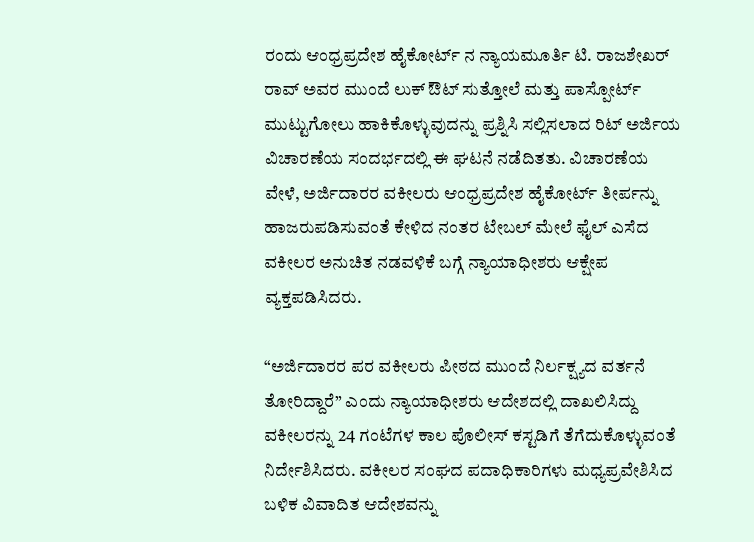ರಂದು ಆಂಧ್ರಪ್ರದೇಶ ಹೈಕೋರ್ಟ್ ನ ನ್ಯಾಯಮೂರ್ತಿ ಟಿ. ರಾಜಶೇಖರ್ ರಾವ್ ಅವರ ಮುಂದೆ ಲುಕ್ ಔಟ್ ಸುತ್ತೋಲೆ ಮತ್ತು ಪಾಸ್ಪೋರ್ಟ್ ಮುಟ್ಟುಗೋಲು ಹಾಕಿಕೊಳ್ಳುವುದನ್ನು ಪ್ರಶ್ನಿಸಿ ಸಲ್ಲಿಸಲಾದ ರಿಟ್ ಅರ್ಜಿಯ ವಿಚಾರಣೆಯ ಸಂದರ್ಭದಲ್ಲಿ ಈ ಘಟನೆ ನಡೆದಿತತು. ವಿಚಾರಣೆಯ ವೇಳೆ, ಅರ್ಜಿದಾರರ ವಕೀಲರು ಆಂಧ್ರಪ್ರದೇಶ ಹೈಕೋರ್ಟ್ ತೀರ್ಪನ್ನು ಹಾಜರುಪಡಿಸುವಂತೆ ಕೇಳಿದ ನಂತರ ಟೇಬಲ್ ಮೇಲೆ ಫೈಲ್ ಎಸೆದ ವಕೀಲರ ಅನುಚಿತ ನಡವಳಿಕೆ ಬಗ್ಗೆ ನ್ಯಾಯಾಧೀಶರು ಆಕ್ಷೇಪ ವ್ಯಕ್ತಪಡಿಸಿದರು.

“ಅರ್ಜಿದಾರರ ಪರ ವಕೀಲರು ಪೀಠದ ಮುಂದೆ ನಿರ್ಲಕ್ಷ್ಯದ ವರ್ತನೆ ತೋರಿದ್ದಾರೆ” ಎಂದು ನ್ಯಾಯಾಧೀಶರು ಆದೇಶದಲ್ಲಿ ದಾಖಲಿಸಿದ್ದು ವಕೀಲರನ್ನು 24 ಗಂಟೆಗಳ ಕಾಲ ಪೊಲೀಸ್ ಕಸ್ಟಡಿಗೆ ತೆಗೆದುಕೊಳ್ಳುವಂತೆ ನಿರ್ದೇಶಿಸಿದರು. ವಕೀಲರ ಸಂಘದ ಪದಾಧಿಕಾರಿಗಳು ಮಧ್ಯಪ್ರವೇಶಿಸಿದ ಬಳಿಕ ವಿವಾದಿತ ಆದೇಶವನ್ನು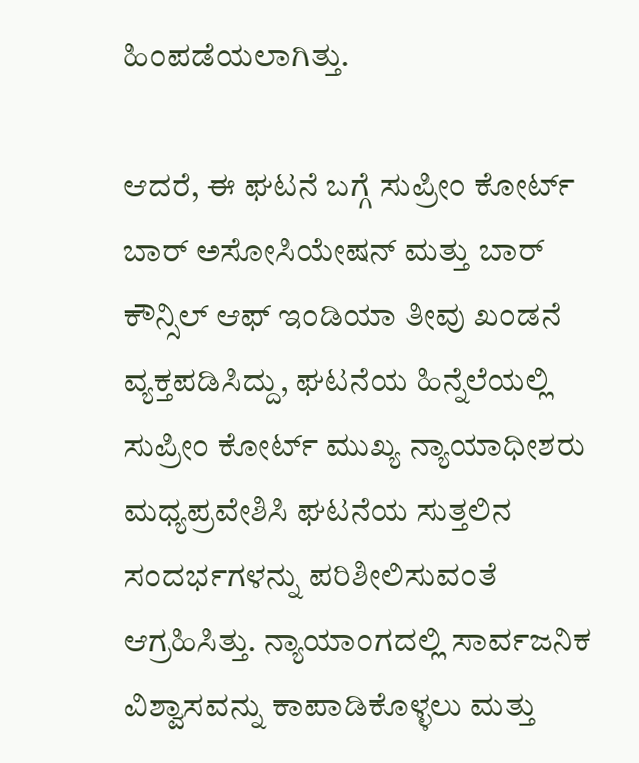ಹಿಂಪಡೆಯಲಾಗಿತ್ತು.

ಆದರೆ, ಈ ಘಟನೆ ಬಗ್ಗೆ ಸುಪ್ರೀಂ ಕೋರ್ಟ್ ಬಾರ್ ಅಸೋಸಿಯೇಷನ್ ಮತ್ತು ಬಾರ್ ಕೌನ್ಸಿಲ್ ಆಫ್ ಇಂಡಿಯಾ ತೀವು ಖಂಡನೆ ವ್ಯಕ್ತಪಡಿಸಿದ್ದು, ಘಟನೆಯ ಹಿನ್ನೆಲೆಯಲ್ಲಿ ಸುಪ್ರೀಂ ಕೋರ್ಟ್ ಮುಖ್ಯ ನ್ಯಾಯಾಧೀಶರು ಮಧ್ಯಪ್ರವೇಶಿಸಿ ಘಟನೆಯ ಸುತ್ತಲಿನ ಸಂದರ್ಭಗಳನ್ನು ಪರಿಶೀಲಿಸುವಂತೆ ಆಗ್ರಹಿಸಿತ್ತು. ನ್ಯಾಯಾಂಗದಲ್ಲಿ ಸಾರ್ವಜನಿಕ ವಿಶ್ವಾಸವನ್ನು ಕಾಪಾಡಿಕೊಳ್ಳಲು ಮತ್ತು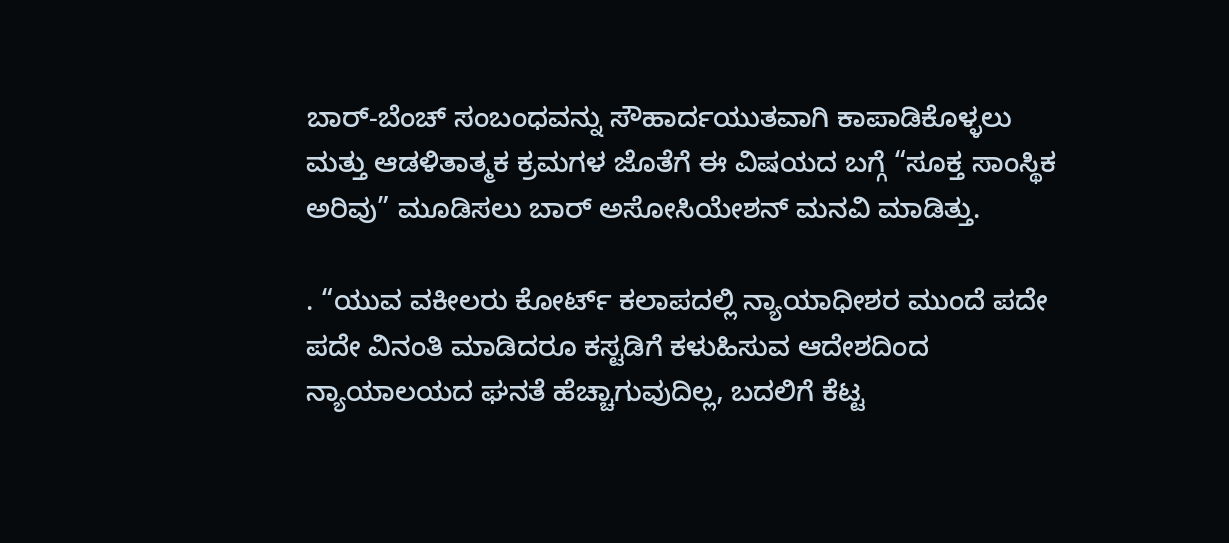ಬಾರ್-ಬೆಂಚ್ ಸಂಬಂಧವನ್ನು ಸೌಹಾರ್ದಯುತವಾಗಿ ಕಾಪಾಡಿಕೊಳ್ಳಲು ಮತ್ತು ಆಡಳಿತಾತ್ಮಕ ಕ್ರಮಗಳ ಜೊತೆಗೆ ಈ ವಿಷಯದ ಬಗ್ಗೆ “ಸೂಕ್ತ ಸಾಂಸ್ಥಿಕ ಅರಿವು” ಮೂಡಿಸಲು ಬಾರ್ ಅಸೋಸಿಯೇಶನ್ ಮನವಿ ಮಾಡಿತ್ತು.

. “ಯುವ ವಕೀಲರು ಕೋರ್ಟ್ ಕಲಾಪದಲ್ಲಿ ನ್ಯಾಯಾಧೀಶರ ಮುಂದೆ ಪದೇ ಪದೇ ವಿನಂತಿ ಮಾಡಿದರೂ ಕಸ್ಟಡಿಗೆ ಕಳುಹಿಸುವ ಆದೇಶದಿಂದ ನ್ಯಾಯಾಲಯದ ಘನತೆ ಹೆಚ್ಚಾಗುವುದಿಲ್ಲ, ಬದಲಿಗೆ ಕೆಟ್ಟ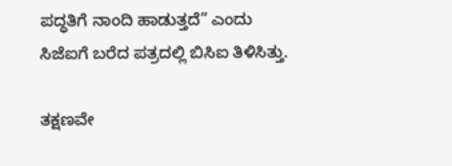ಪದ್ಧತಿಗೆ ನಾಂದಿ ಹಾಡುತ್ತದೆ” ಎಂದು ಸಿಜೆಐಗೆ ಬರೆದ ಪತ್ರದಲ್ಲಿ ಬಿಸಿಐ ತಿಳಿಸಿತ್ತು.

ತಕ್ಷಣವೇ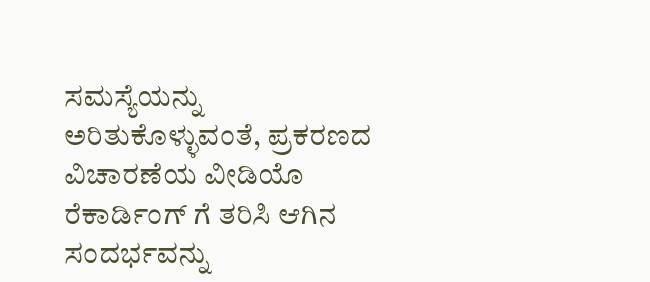ಸಮಸ್ಯೆಯನ್ನು ಅರಿತುಕೊಳ್ಳುವಂತೆ, ಪ್ರಕರಣದ ವಿಚಾರಣೆಯ ವೀಡಿಯೊ ರೆಕಾರ್ಡಿಂಗ್ ಗೆ ತರಿಸಿ ಆಗಿನ ಸಂದರ್ಭವನ್ನು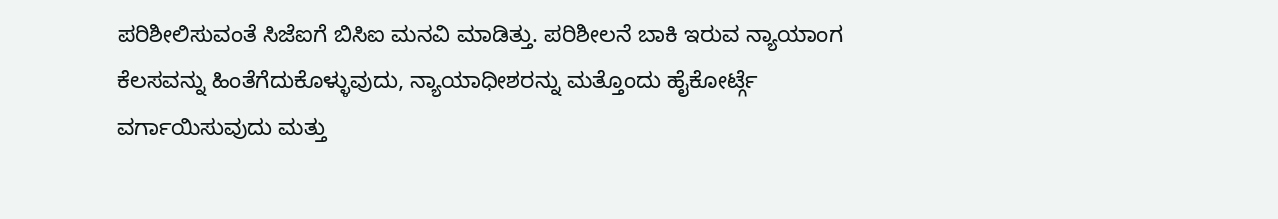ಪರಿಶೀಲಿಸುವಂತೆ ಸಿಜೆಐಗೆ ಬಿಸಿಐ ಮನವಿ ಮಾಡಿತ್ತು. ಪರಿಶೀಲನೆ ಬಾಕಿ ಇರುವ ನ್ಯಾಯಾಂಗ ಕೆಲಸವನ್ನು ಹಿಂತೆಗೆದುಕೊಳ್ಳುವುದು, ನ್ಯಾಯಾಧೀಶರನ್ನು ಮತ್ತೊಂದು ಹೈಕೋರ್ಟ್ಗೆ ವರ್ಗಾಯಿಸುವುದು ಮತ್ತು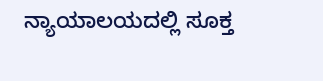ನ್ಯಾಯಾಲಯದಲ್ಲಿ ಸೂಕ್ತ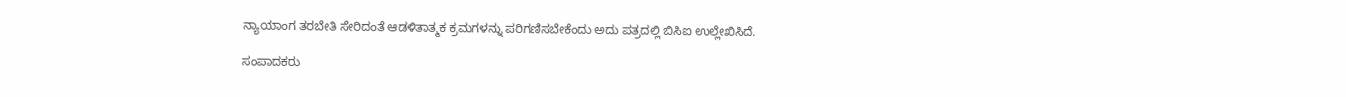ನ್ಯಾಯಾಂಗ ತರಬೇತಿ ಸೇರಿದಂತೆ ಆಡಳಿತಾತ್ಮಕ ಕ್ರಮಗಳನ್ನು ಪರಿಗಣಿಸಬೇಕೆಂದು ಅದು ಪತ್ರದಲ್ಲಿ ಬಿಸಿಐ ಉಲ್ಲೇಖಿಸಿದೆ.

ಸಂಪಾದಕರು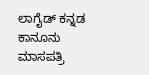ಲಾಗೈಡ್ ಕನ್ನಡ‌ ಕಾನೂನು ಮಾಸಪತ್ರಿ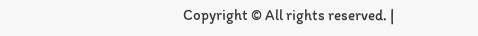Copyright © All rights reserved. |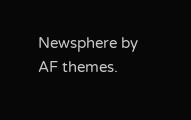Newsphere by AF themes.